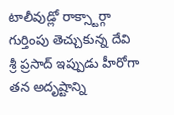టాలీవుడ్లో రాక్స్టార్గా గుర్తింపు తెచ్చుకున్న దేవి శ్రీ ప్రసాద్ ఇప్పుడు హీరోగా తన అదృష్టాన్ని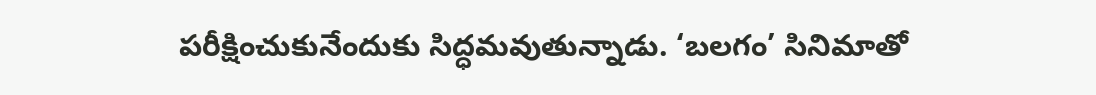పరీక్షించుకునేందుకు సిద్ధమవుతున్నాడు. ‘బలగం’ సినిమాతో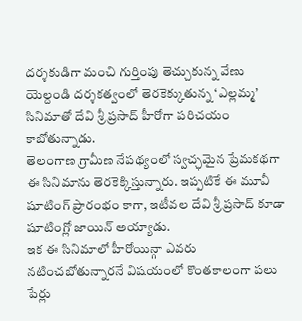దర్శకుడిగా మంచి గుర్తింపు తెచ్చుకున్న వేణు యెల్దండి దర్శకత్వంలో తెరకెక్కుతున్న ‘ఎల్లమ్మ’ సినిమాతో దేవి శ్రీ ప్రసాద్ హీరోగా పరిచయం కాబోతున్నాడు.
తెలంగాణ గ్రామీణ నేపథ్యంలో స్వచ్ఛమైన ప్రేమకథగా ఈ సినిమాను తెరకెక్కిస్తున్నారు. ఇప్పటికే ఈ మూవీ షూటింగ్ ప్రారంభం కాగా, ఇటీవల దేవి శ్రీ ప్రసాద్ కూడా షూటింగ్లో జాయిన్ అయ్యాడు.
ఇక ఈ సినిమాలో హీరోయిన్గా ఎవరు నటించబోతున్నారనే విషయంలో కొంతకాలంగా పలు పేర్లు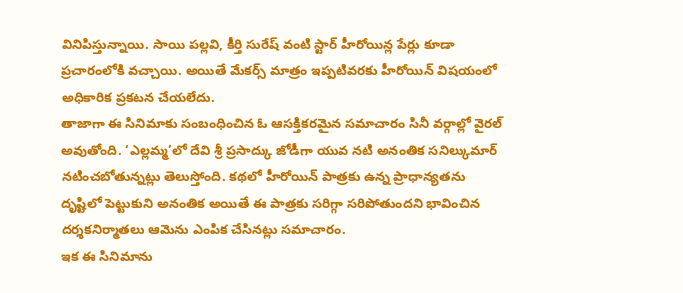వినిపిస్తున్నాయి. సాయి పల్లవి, కీర్తి సురేష్ వంటి స్టార్ హీరోయిన్ల పేర్లు కూడా ప్రచారంలోకి వచ్చాయి. అయితే మేకర్స్ మాత్రం ఇప్పటివరకు హీరోయిన్ విషయంలో అధికారిక ప్రకటన చేయలేదు.
తాజాగా ఈ సినిమాకు సంబంధించిన ఓ ఆసక్తికరమైన సమాచారం సినీ వర్గాల్లో వైరల్ అవుతోంది. ‘ఎల్లమ్మ’లో దేవి శ్రీ ప్రసాద్కు జోడీగా యువ నటి అనంతిక సనిల్కుమార్ నటించబోతున్నట్లు తెలుస్తోంది. కథలో హీరోయిన్ పాత్రకు ఉన్న ప్రాధాన్యతను దృష్టిలో పెట్టుకుని అనంతిక అయితే ఈ పాత్రకు సరిగ్గా సరిపోతుందని భావించిన దర్శకనిర్మాతలు ఆమెను ఎంపిక చేసినట్లు సమాచారం.
ఇక ఈ సినిమాను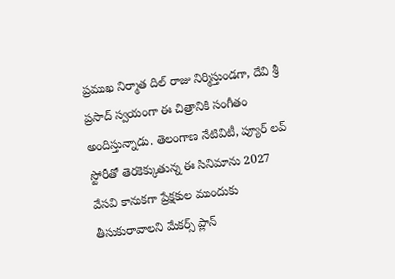ప్రముఖ నిర్మాత దిల్ రాజు నిర్మిస్తుండగా, దేవి శ్రీ ప్రసాద్ స్వయంగా ఈ చిత్రానికి సంగీతం అందిస్తున్నాడు. తెలంగాణ నేటివిటీ, ప్యూర్ లవ్ స్టోరీతో తెరకెక్కుతున్న ఈ సినిమాను 2027 వేసవి కానుకగా ప్రేక్షకుల ముందుకు తీసుకురావాలని మేకర్స్ ప్లాన్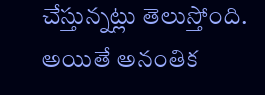చేస్తున్నట్లు తెలుస్తోంది.
అయితే అనంతిక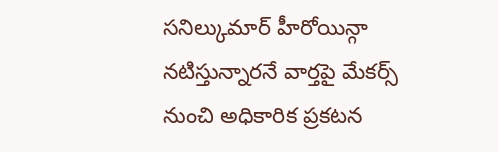సనిల్కుమార్ హీరోయిన్గా నటిస్తున్నారనే వార్తపై మేకర్స్ నుంచి అధికారిక ప్రకటన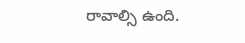రావాల్సి ఉంది.